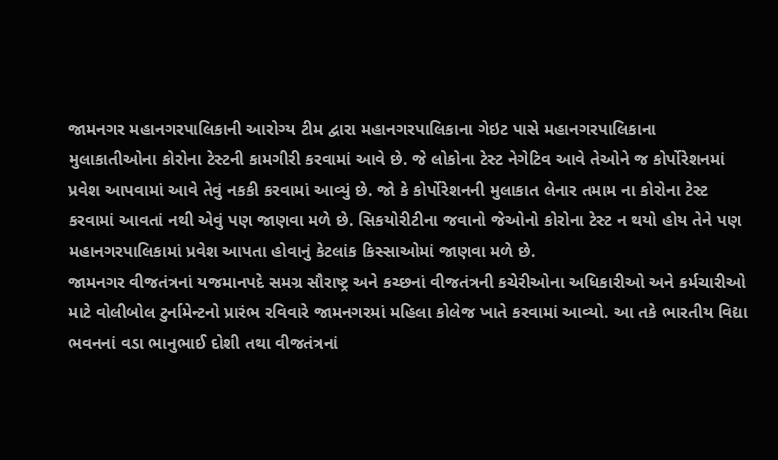જામનગર મહાનગરપાલિકાની આરોગ્ય ટીમ દ્વારા મહાનગરપાલિકાના ગેઇટ પાસે મહાનગરપાલિકાના મુલાકાતીઓના કોરોના ટેસ્ટની કામગીરી કરવામાં આવે છે. જે લોકોના ટેસ્ટ નેગેટિવ આવે તેઓને જ કોર્પોરેશનમાં પ્રવેશ આપવામાં આવે તેવું નકકી કરવામાં આવ્યું છે. જો કે કોર્પોરેશનની મુલાકાત લેનાર તમામ ના કોરોના ટેસ્ટ કરવામાં આવતાં નથી એવું પણ જાણવા મળે છે. સિકયોરીટીના જવાનો જેઓનો કોરોના ટેસ્ટ ન થયો હોય તેને પણ મહાનગરપાલિકામાં પ્રવેશ આપતા હોવાનું કેટલાંક કિસ્સાઓમાં જાણવા મળે છે.
જામનગર વીજતંત્રનાં યજમાનપદે સમગ્ર સૌરાષ્ટ્ર અને કચ્છનાં વીજતંત્રની કચેરીઓના અધિકારીઓ અને કર્મચારીઓ માટે વોલીબોલ ટુર્નામેન્ટનો પ્રારંભ રવિવારે જામનગરમાં મહિલા કોલેજ ખાતે કરવામાં આવ્યો. આ તકે ભારતીય વિદ્યા ભવનનાં વડા ભાનુભાઈ દોશી તથા વીજતંત્રનાં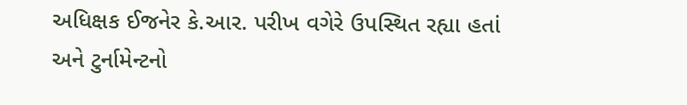અધિક્ષક ઈજનેર કે.આર. પરીખ વગેરે ઉપસ્થિત રહ્યા હતાં અને ટુર્નામેન્ટનો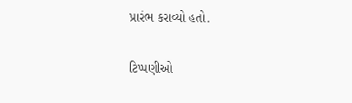પ્રારંભ કરાવ્યો હતો.


ટિપ્પણીઓ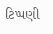ટિપ્પણી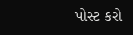પોસ્ટ કરો